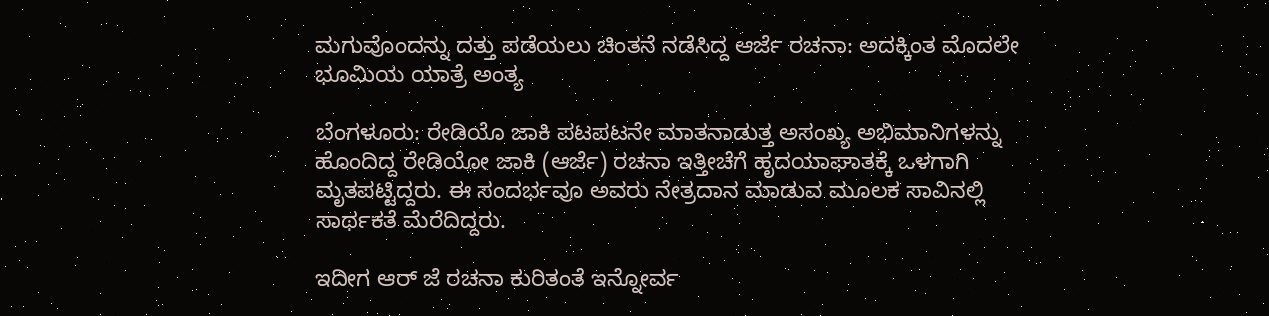ಮಗುವೊಂದನ್ನು ದತ್ತು ಪಡೆಯಲು ಚಿಂತನೆ ನಡೆಸಿದ್ದ ಆರ್ಜೆ ರಚನಾ: ಅದಕ್ಕಿಂತ ಮೊದಲೇ ಭೂಮಿಯ ಯಾತ್ರೆ ಅಂತ್ಯ

ಬೆಂಗಳೂರು: ರೇಡಿಯೊ ಜಾಕಿ ಪಟಪಟನೇ ಮಾತನಾಡುತ್ತ ಅಸಂಖ್ಯ ಅಭಿಮಾನಿಗಳನ್ನು ಹೊಂದಿದ್ದ ರೇಡಿಯೋ ಜಾಕಿ (ಆರ್ಜೆ) ರಚನಾ ಇತ್ತೀಚೆಗೆ ಹೃದಯಾಘಾತಕ್ಕೆ ಒಳಗಾಗಿ ಮೃತಪಟ್ಟಿದ್ದರು. ಈ ಸಂದರ್ಭವೂ ಅವರು ನೇತ್ರದಾನ ಮಾಡುವ ಮೂಲಕ ಸಾವಿನಲ್ಲಿ ಸಾರ್ಥಕತೆ ಮೆರೆದಿದ್ದರು‌.

ಇದೀಗ ಆರ್ ಜೆ ರಚನಾ ಕುರಿತಂತೆ ಇನ್ನೋರ್ವ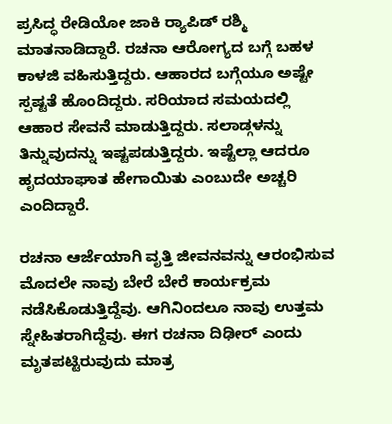ಪ್ರಸಿದ್ಧ ರೇಡಿಯೋ ಜಾಕಿ ರ‍್ಯಾಪಿಡ್ ರಶ್ಮಿ ಮಾತನಾಡಿದ್ದಾರೆ. ರಚನಾ ಆರೋಗ್ಯದ ಬಗ್ಗೆ ಬಹಳ ಕಾಳಜಿ ವಹಿಸುತ್ತಿದ್ದರು. ಆಹಾರದ ಬಗ್ಗೆಯೂ ಅಷ್ಟೇ ಸ್ಪಷ್ಟತೆ ಹೊಂದಿದ್ದರು. ಸರಿಯಾದ ಸಮಯದಲ್ಲಿ ಆಹಾರ ಸೇವನೆ ಮಾಡುತ್ತಿದ್ದರು. ಸಲಾಡ್ಗಳನ್ನು ತಿನ್ನುವುದನ್ನು ಇಷ್ಟಪಡುತ್ತಿದ್ದರು. ಇಷ್ಟೆಲ್ಲಾ ಆದರೂ ಹೃದಯಾಘಾತ ಹೇಗಾಯಿತು ಎಂಬುದೇ ಅಚ್ಚರಿ ಎಂದಿದ್ದಾರೆ.

ರಚನಾ ಆರ್ಜೆಯಾಗಿ ವೃತ್ತಿ ಜೀವನವನ್ನು ಆರಂಭಿಸುವ ಮೊದಲೇ ನಾವು ಬೇರೆ ಬೇರೆ ಕಾರ್ಯಕ್ರಮ ನಡೆಸಿಕೊಡುತ್ತಿದ್ದೆವು. ಆಗಿನಿಂದಲೂ ನಾವು ಉತ್ತಮ ಸ್ನೇಹಿತರಾಗಿದ್ದೆವು. ಈಗ ರಚನಾ ದಿಢೀರ್ ಎಂದು ಮೃತಪಟ್ಟಿರುವುದು ಮಾತ್ರ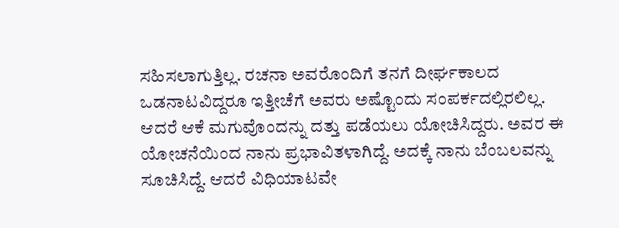ಸಹಿಸಲಾಗುತ್ತಿಲ್ಲ. ರಚನಾ ಅವರೊಂದಿಗೆ ತನಗೆ ದೀರ್ಘಕಾಲದ ಒಡನಾಟವಿದ್ದರೂ ಇತ್ತೀಚೆಗೆ ಅವರು ಅಷ್ಟೊಂದು ಸಂಪರ್ಕದಲ್ಲಿರಲಿಲ್ಲ. ಆದರೆ ಆಕೆ ಮಗುವೊಂದನ್ನು ದತ್ತು ಪಡೆಯಲು ಯೋಚಿಸಿದ್ದರು. ಅವರ ಈ ಯೋಚನೆಯಿಂದ ನಾನು ಪ್ರಭಾವಿತಳಾಗಿದ್ದೆ. ಅದಕ್ಕೆ ನಾನು ಬೆಂಬಲವನ್ನು ಸೂಚಿಸಿದ್ದೆ. ಆದರೆ ವಿಧಿಯಾಟವೇ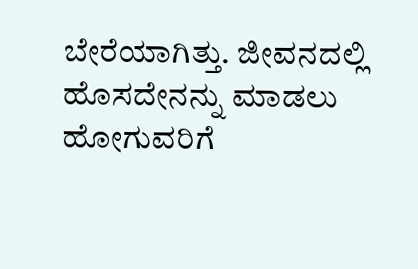ಬೇರೆಯಾಗಿತ್ತು. ಜೀವನದಲ್ಲಿ ಹೊಸದೇನನ್ನು ಮಾಡಲು ಹೋಗುವರಿಗೆ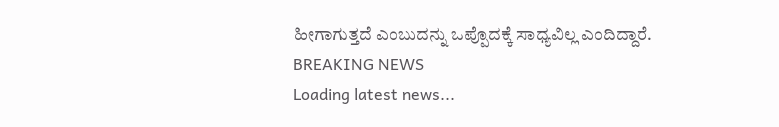ಹೀಗಾಗುತ್ತದೆ ಎಂಬುದನ್ನು ಒಪ್ಪೊದಕ್ಕೆ ಸಾಧ್ಯವಿಲ್ಲ ಎಂದಿದ್ದಾರೆ.
BREAKING NEWS
Loading latest news...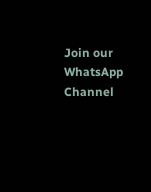Join our WhatsApp Channel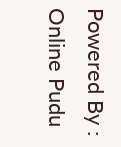Powered By : Online Pudu